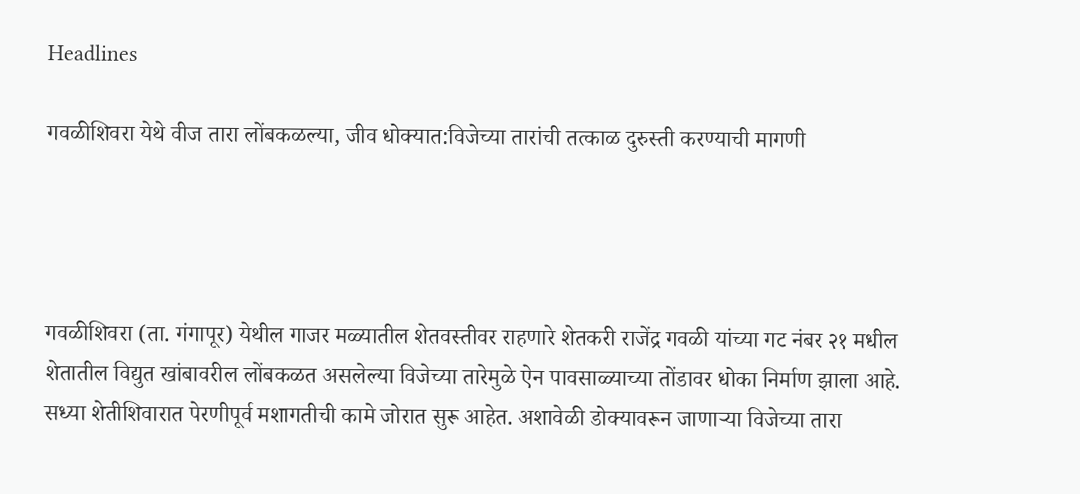Headlines

गवळीशिवरा येथे वीज तारा लोंबकळल्या, जीव धोक्यात:विजेच्या तारांची तत्काळ दुरुस्ती करण्याची मागणी




गवळीशिवरा (ता. गंगापूर) येथील गाजर मळ्यातील शेतवस्तीवर राहणारे शेतकरी राजेंद्र गवळी यांच्या गट नंबर २१ मधील शेतातील विद्युत खांबावरील लोंबकळत असलेल्या विजेच्या तारेमुळे ऐन पावसाळ्याच्या तोंडावर धोका निर्माण झाला आहे. सध्या शेतीशिवारात पेरणीपूर्व मशागतीची कामे जोरात सुरू आहेत. अशावेळी डोक्यावरून जाणाऱ्या विजेच्या तारा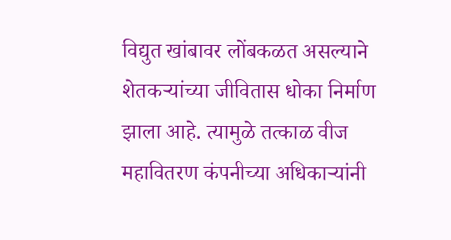विद्युत खांबावर लोंबकळत असल्याने शेतकऱ्यांच्या जीवितास धोका निर्माण झाला आहे. त्यामुळे तत्काळ वीज महावितरण कंपनीच्या अधिकाऱ्यांनी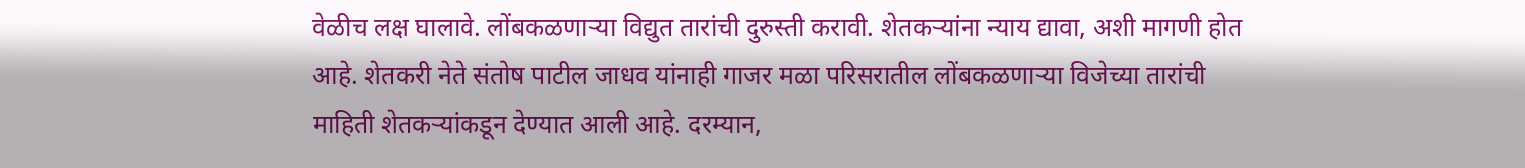वेळीच लक्ष घालावे. लोंबकळणाऱ्या विद्युत तारांची दुरुस्ती करावी. शेतकऱ्यांना न्याय द्यावा, अशी मागणी होत आहे. शेतकरी नेते संतोष पाटील जाधव यांनाही गाजर मळा परिसरातील लोंबकळणाऱ्या विजेच्या तारांची माहिती शेतकऱ्यांकडून देण्यात आली आहे. दरम्यान,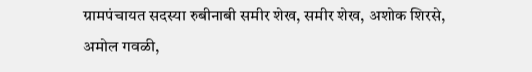ग्रामपंचायत सदस्या रुबीनाबी समीर शेख, समीर शेख, अशोक शिरसे, अमोल गवळी,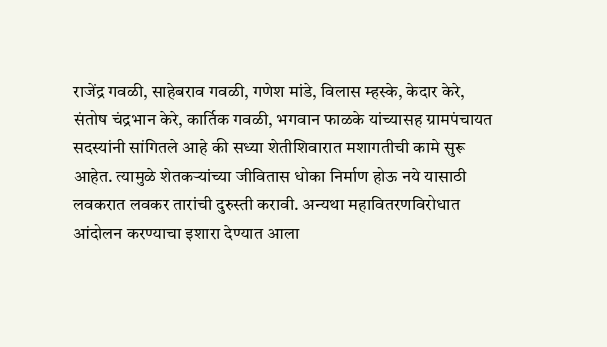राजेंद्र गवळी, साहेबराव गवळी, गणेश मांडे, विलास म्हस्के, केदार केरे, संतोष चंद्रभान केरे, कार्तिक गवळी, भगवान फाळके यांच्यासह ग्रामपंचायत सदस्यांनी सांगितले आहे की सध्या शेतीशिवारात मशागतीची कामे सुरू आहेत. त्यामुळे शेतकऱ्यांच्या जीवितास धोका निर्माण होऊ नये यासाठी लवकरात लवकर तारांची दुरुस्ती करावी. अन्यथा महावितरणविरोधात आंदोलन करण्याचा इशारा देण्यात आला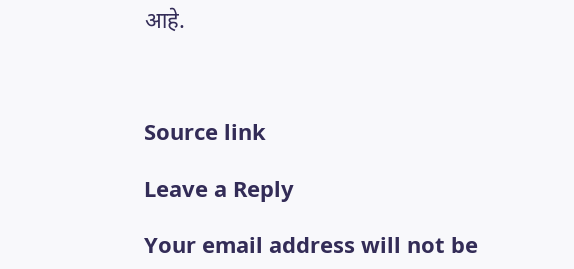आहे.



Source link

Leave a Reply

Your email address will not be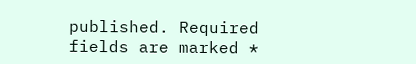published. Required fields are marked *